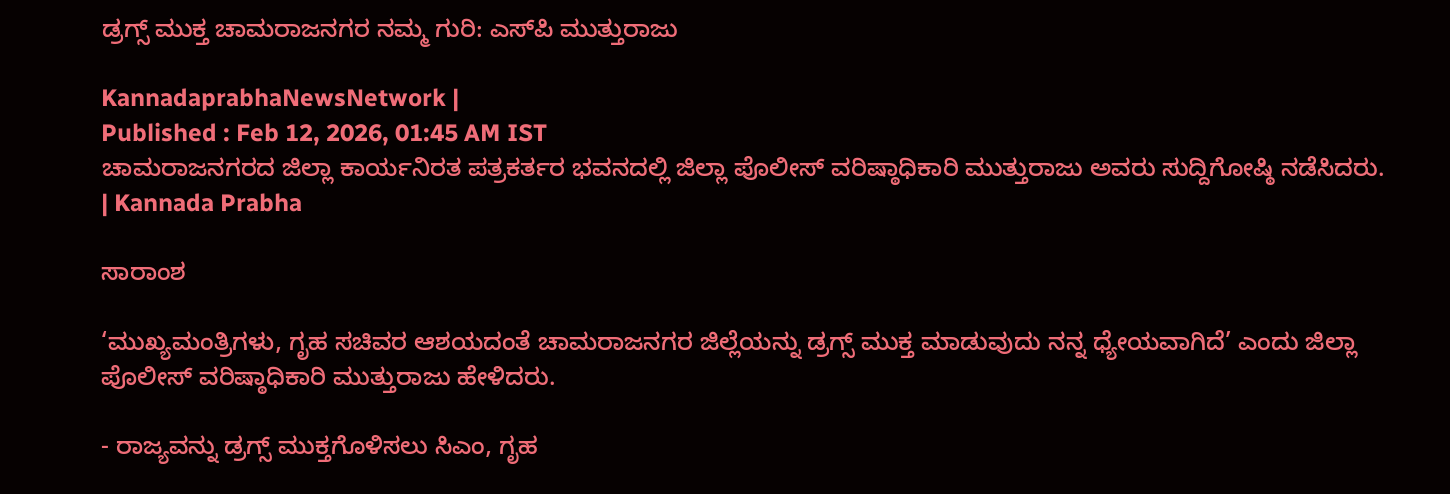ಡ್ರಗ್ಸ್‌ ಮುಕ್ತ ಚಾಮರಾಜನಗರ ನಮ್ಮ ಗುರಿ: ಎಸ್‌ಪಿ ಮುತ್ತುರಾಜು

KannadaprabhaNewsNetwork |
Published : Feb 12, 2026, 01:45 AM IST
ಚಾಮರಾಜನಗರದ ಜಿಲ್ಲಾ ಕಾರ್ಯನಿರತ ಪತ್ರಕರ್ತರ ಭವನದಲ್ಲಿ ಜಿಲ್ಲಾ ಪೊಲೀಸ್ ವರಿಷ್ಠಾಧಿಕಾರಿ ಮುತ್ತುರಾಜು ಅವರು ಸುದ್ದಿಗೋಷ್ಠಿ ನಡೆಸಿದರು. | Kannada Prabha

ಸಾರಾಂಶ

‘ಮುಖ್ಯಮಂತ್ರಿಗಳು, ಗೃಹ ಸಚಿವರ ಆಶಯದಂತೆ ಚಾಮರಾಜನಗರ ಜಿಲ್ಲೆಯನ್ನು ಡ್ರಗ್ಸ್ ಮುಕ್ತ ಮಾಡುವುದು ನನ್ನ ಧ್ಯೇಯವಾಗಿದೆ’ ಎಂದು ಜಿಲ್ಲಾ ಪೊಲೀಸ್ ವರಿಷ್ಠಾಧಿಕಾರಿ ಮುತ್ತುರಾಜು ಹೇಳಿದರು.

- ರಾಜ್ಯವನ್ನು ಡ್ರಗ್ಸ್‌ ಮುಕ್ತಗೊಳಿಸಲು ಸಿಎಂ, ಗೃಹ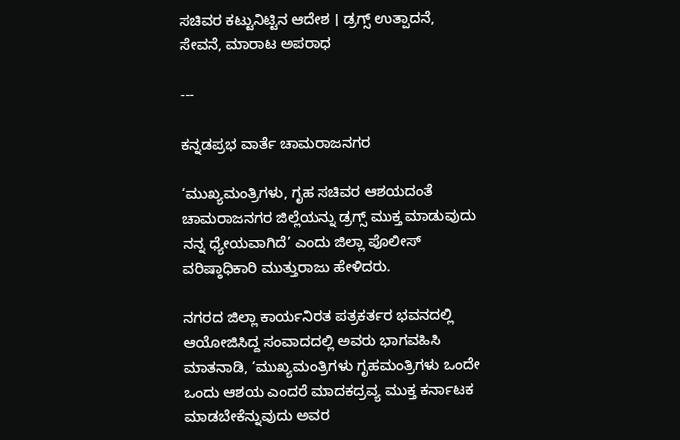ಸಚಿವರ ಕಟ್ಟುನಿಟ್ಟಿನ ಆದೇಶ । ಡ್ರಗ್ಸ್‌ ಉತ್ಪಾದನೆ, ಸೇವನೆ, ಮಾರಾಟ ಅಪರಾಧ

---

ಕನ್ನಡಪ್ರಭ ವಾರ್ತೆ ಚಾಮರಾಜನಗರ

‘ಮುಖ್ಯಮಂತ್ರಿಗಳು, ಗೃಹ ಸಚಿವರ ಆಶಯದಂತೆ ಚಾಮರಾಜನಗರ ಜಿಲ್ಲೆಯನ್ನು ಡ್ರಗ್ಸ್ ಮುಕ್ತ ಮಾಡುವುದು ನನ್ನ ಧ್ಯೇಯವಾಗಿದೆ’ ಎಂದು ಜಿಲ್ಲಾ ಪೊಲೀಸ್ ವರಿಷ್ಠಾಧಿಕಾರಿ ಮುತ್ತುರಾಜು ಹೇಳಿದರು.

ನಗರದ ಜಿಲ್ಲಾ ಕಾರ್ಯನಿರತ ಪತ್ರಕರ್ತರ ಭವನದಲ್ಲಿ ಆಯೋಜಿಸಿದ್ದ ಸಂವಾದದಲ್ಲಿ ಅವರು ಭಾಗವಹಿಸಿ ಮಾತನಾಡಿ, ‘ಮುಖ್ಯಮಂತ್ರಿಗಳು ಗೃಹಮಂತ್ರಿಗಳು ಒಂದೇ ಒಂದು ಆಶಯ ಎಂದರೆ ಮಾದಕದ್ರವ್ಯ ಮುಕ್ತ ಕರ್ನಾಟಕ ಮಾಡಬೇಕೆನ್ನುವುದು ಅವರ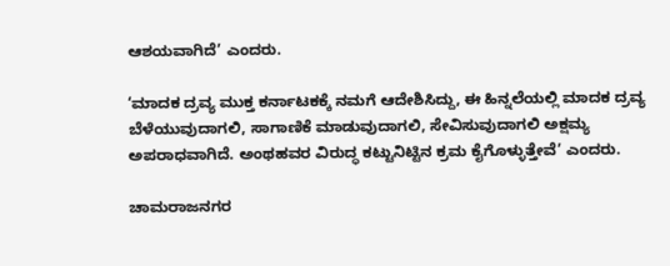ಆಶಯವಾಗಿದೆ’ ಎಂದರು.

‘ಮಾದಕ ದ್ರವ್ಯ ಮುಕ್ತ ಕರ್ನಾಟಕಕ್ಕೆ ನಮಗೆ ಆದೇಶಿಸಿದ್ದು, ಈ ಹಿನ್ನಲೆಯಲ್ಲಿ ಮಾದಕ ದ್ರವ್ಯ ಬೆಳೆಯುವುದಾಗಲಿ, ಸಾಗಾಣಿಕೆ ಮಾಡುವುದಾಗಲಿ, ಸೇವಿಸುವುದಾಗಲಿ ಅಕ್ಷಮ್ಯ ಅಪರಾಧವಾಗಿದೆ. ಅಂಥಹವರ ವಿರುದ್ಧ ಕಟ್ಟುನಿಟ್ಟಿನ ಕ್ರಮ ಕೈಗೊಳ್ಳುತ್ತೇವೆ’ ಎಂದರು.

ಚಾಮರಾಜನಗರ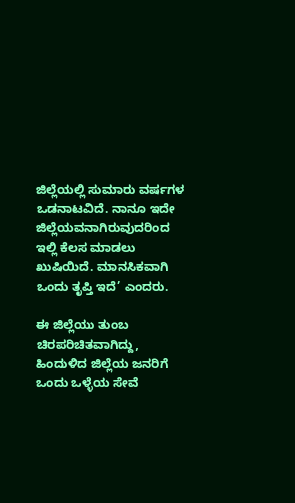ಜಿಲ್ಲೆಯಲ್ಲಿ ಸುಮಾರು ವರ್ಷಗಳ ಒಡನಾಟವಿದೆ. ನಾನೂ ಇದೇ ಜಿಲ್ಲೆಯವನಾಗಿರುವುದರಿಂದ ಇಲ್ಲಿ ಕೆಲಸ ಮಾಡಲು ಖುಷಿಯಿದೆ. ಮಾನಸಿಕವಾಗಿ ಒಂದು ತೃಪ್ತಿ ಇದೆ’ ಎಂದರು.

ಈ ಜಿಲ್ಲೆಯು ತುಂಬ ಚಿರಪರಿಚಿತವಾಗಿದ್ದು, ಹಿಂದುಳಿದ ಜಿಲ್ಲೆಯ ಜನರಿಗೆ ಒಂದು ಒಳ್ಳೆಯ ಸೇವೆ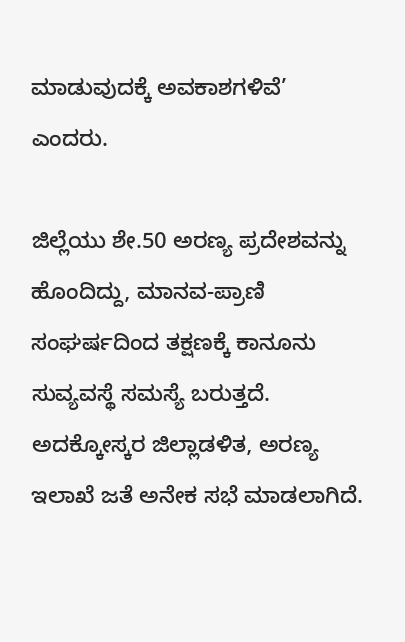ಮಾಡುವುದಕ್ಕೆ ಅವಕಾಶಗಳಿವೆ’ ಎಂದರು.

ಜಿಲ್ಲೆಯು ಶೇ.50 ಅರಣ್ಯ ಪ್ರದೇಶವನ್ನು ಹೊಂದಿದ್ದು, ಮಾನವ-ಪ್ರಾಣಿ ಸಂಘರ್ಷದಿಂದ ತಕ್ಷಣಕ್ಕೆ ಕಾನೂನು ಸುವ್ಯವಸ್ಥೆ ಸಮಸ್ಯೆ ಬರುತ್ತದೆ. ಅದಕ್ಕೋಸ್ಕರ ಜಿಲ್ಲಾಡಳಿತ, ಅರಣ್ಯ ಇಲಾಖೆ ಜತೆ ಅನೇಕ ಸಭೆ ಮಾಡಲಾಗಿದೆ.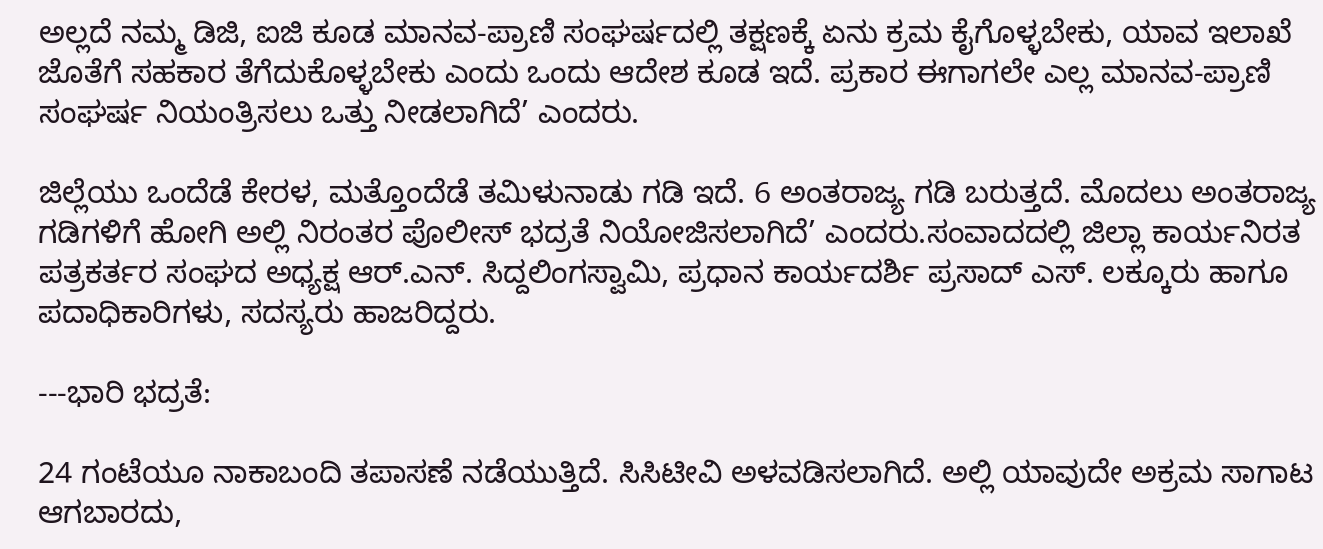ಅಲ್ಲದೆ ನಮ್ಮ ಡಿಜಿ, ಐಜಿ ಕೂಡ ಮಾನವ-ಪ್ರಾಣಿ ಸಂಘರ್ಷದಲ್ಲಿ ತಕ್ಷಣಕ್ಕೆ ಏನು ಕ್ರಮ ಕೈಗೊಳ್ಳಬೇಕು, ಯಾವ ಇಲಾಖೆ ಜೊತೆಗೆ ಸಹಕಾರ ತೆಗೆದುಕೊಳ್ಳಬೇಕು ಎಂದು ಒಂದು ಆದೇಶ ಕೂಡ ಇದೆ. ಪ್ರಕಾರ ಈಗಾಗಲೇ ಎಲ್ಲ ಮಾನವ-ಪ್ರಾಣಿ ಸಂಘರ್ಷ ನಿಯಂತ್ರಿಸಲು ಒತ್ತು ನೀಡಲಾಗಿದೆ’ ಎಂದರು.

ಜಿಲ್ಲೆಯು ಒಂದೆಡೆ ಕೇರಳ, ಮತ್ತೊಂದೆಡೆ ತಮಿಳುನಾಡು ಗಡಿ ಇದೆ. 6 ಅಂತರಾಜ್ಯ ಗಡಿ ಬರುತ್ತದೆ. ಮೊದಲು ಅಂತರಾಜ್ಯ ಗಡಿಗಳಿಗೆ ಹೋಗಿ ಅಲ್ಲಿ ನಿರಂತರ ಪೊಲೀಸ್‌ ಭದ್ರತೆ ನಿಯೋಜಿಸಲಾಗಿದೆ’ ಎಂದರು.ಸಂವಾದದಲ್ಲಿ ಜಿಲ್ಲಾ ಕಾರ್ಯನಿರತ ಪತ್ರಕರ್ತರ ಸಂಘದ ಅಧ್ಯಕ್ಷ ಆ‌ರ್‌.ಎನ್. ಸಿದ್ದಲಿಂಗಸ್ವಾಮಿ, ಪ್ರಧಾನ ಕಾರ್ಯದರ್ಶಿ ಪ್ರಸಾದ್ ಎಸ್. ಲಕ್ಕೂರು ಹಾಗೂ ಪದಾಧಿಕಾರಿಗಳು, ಸದಸ್ಯರು ಹಾಜರಿದ್ದರು.

---ಭಾರಿ ಭದ್ರತೆ:

24 ಗಂಟೆಯೂ ನಾಕಾಬಂದಿ ತಪಾಸಣೆ ನಡೆಯುತ್ತಿದೆ. ಸಿಸಿಟೀವಿ ಅಳವಡಿಸಲಾಗಿದೆ. ಅಲ್ಲಿ ಯಾವುದೇ ಅಕ್ರಮ ಸಾಗಾಟ ಆಗಬಾರದು,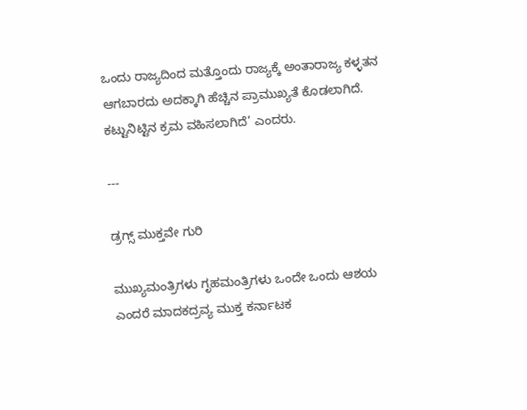ಒಂದು ರಾಜ್ಯದಿಂದ ಮತ್ತೊಂದು ರಾಜ್ಯಕ್ಕೆ ಅಂತಾರಾಜ್ಯ ಕಳ್ಳತನ ಆಗಬಾರದು ಅದಕ್ಕಾಗಿ ಹೆಚ್ಚಿನ ಪ್ರಾಮುಖ್ಯತೆ ಕೊಡಲಾಗಿದೆ. ಕಟ್ಟುನಿಟ್ಟಿನ ಕ್ರಮ ವಹಿಸಲಾಗಿದೆ’ ಎಂದರು.

---

ಡ್ರಗ್ಸ್‌ ಮುಕ್ತವೇ ಗುರಿ

ಮುಖ್ಯಮಂತ್ರಿಗಳು ಗೃಹಮಂತ್ರಿಗಳು ಒಂದೇ ಒಂದು ಆಶಯ ಎಂದರೆ ಮಾದಕದ್ರವ್ಯ ಮುಕ್ತ ಕರ್ನಾಟಕ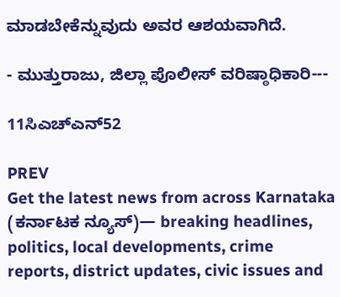ಮಾಡಬೇಕೆನ್ನುವುದು ಅವರ ಆಶಯವಾಗಿದೆ.

- ಮುತ್ತುರಾಜು, ಜಿಲ್ಲಾ ಪೊಲೀಸ್‌ ವರಿಷ್ಠಾಧಿಕಾರಿ---

11ಸಿಎಚ್‌ಎನ್‌52

PREV
Get the latest news from across Karnataka (ಕರ್ನಾಟಕ ನ್ಯೂಸ್)— breaking headlines, politics, local developments, crime reports, district updates, civic issues and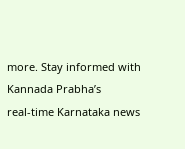more. Stay informed with Kannada Prabha’s real‑time Karnataka news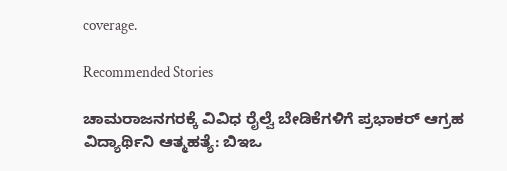coverage.

Recommended Stories

ಚಾಮರಾಜನಗರಕ್ಕೆ ವಿವಿಧ ರೈಲ್ವೆ ಬೇಡಿಕೆಗಳಿಗೆ ಪ್ರಭಾಕರ್‌ ಆಗ್ರಹ
ವಿದ್ಯಾರ್ಥಿನಿ ಆತ್ಮಹತ್ಯೆ: ಬಿಇಒ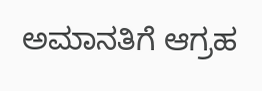ಅಮಾನತಿಗೆ ಆಗ್ರಹ